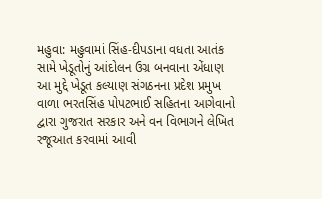મહુવા: મહુવામાં સિંહ-દીપડાના વધતા આતંક સામે ખેડૂતોનું આંદોલન ઉગ્ર બનવાના એંધાણ
આ મુદ્દે ખેડૂત કલ્યાણ સંગઠનના પ્રદેશ પ્રમુખ વાળા ભરતસિંહ પોપટભાઈ સહિતના આગેવાનો દ્વારા ગુજરાત સરકાર અને વન વિભાગને લેખિત રજૂઆત કરવામાં આવી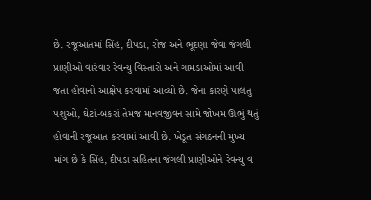છે. રજૂઆતમાં સિંહ, દીપડા, રોજ અને ભૂદણા જેવા જંગલી પ્રાણીઓ વારંવાર રેવન્યુ વિસ્તારો અને ગામડાઓમાં આવી જતા હોવાનો આક્ષેપ કરવામાં આવ્યો છે. જેના કારણે પાલતુ પશુઓ, ઘેટાં-બકરાં તેમજ માનવજીવન સામે જોખમ ઊભું થતું હોવાની રજૂઆત કરવામાં આવી છે. ખેડૂત સંગઠનની મુખ્ય માંગ છે કે સિંહ, દીપડા સહિતના જંગલી પ્રાણીઓને રેવન્યુ વ